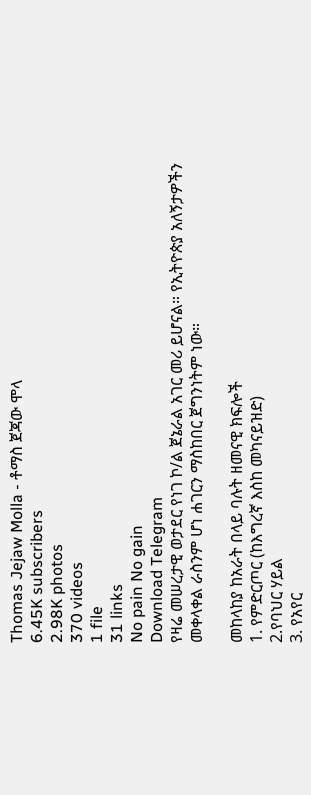Thomas Jejaw Molla - ቶማስ ጀጃው ሞላ
6.45K subscribers
2.98K photos
370 videos
1 file
31 links
No pain No gain
Download Telegram
የዛሬ መሠረታዊ ወታደር የነገ ኮ/ል ጀኔራል አገር መሪ ይሆናል። የኢትዮጵያ አለኝታዎችን መቀላቀል ራስንም ሆነ ሐገርን ማስከበር ጀግንነትም ነው።

መከላከያ ከአራት በላይ ባሉት ዘመናዊ ክፍሎች
1. የምድርጦር (ከእግረኛ እስከ መካናይዝድ)
2.የባህር ሃይል
3. የአየር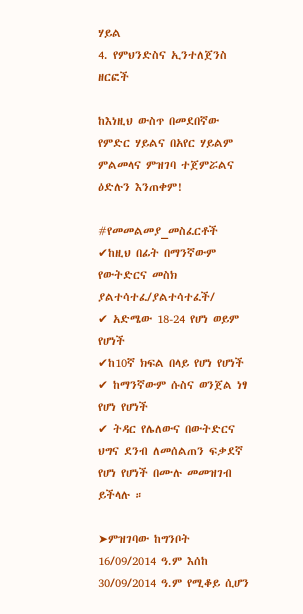ሃይል
4. የምህንድስና ኢንተለጀንስ ዘርፎች

ከእነዚህ ውስጥ በመደበኛው የምድር ሃይልና በአየር ሃይልም ምልመላና ምዝገባ ተጀምሯልና ዕድሉን እንጠቀም!

#የመመልመያ_መስፈርቶች
✔ከዚህ በፊት በማንኛውም የውትድርና መስክ ያልተሳተፈ/ያልተሳተፈች/
✔ አድሜው 18-24 የሆነ ወይም የሆነች
✔ከ10ኛ ክፍል በላይ የሆነ የሆነች
✔ ከማንኛውም ሱስና ወንጀል ነፃ የሆነ የሆነች
✔ ትዳር የሌለውና በውትድርና ህግና ደንብ ለመሰልጠን ፍቃደኛ የሆነ የሆነች በሙሉ መመዝገብ ይችላሉ ።

➤ምዝገባው ከግንቦት 16/09/2014 ዓ.ም እሰከ 30/09/2014 ዓ.ም የሚቆይ ሲሆን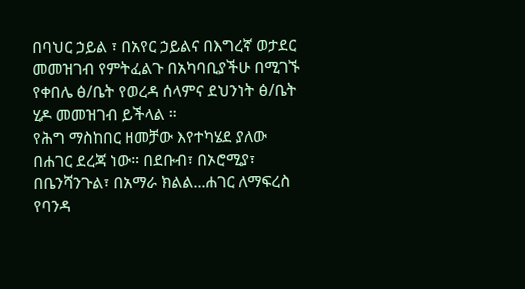በባህር ኃይል ፣ በአየር ኃይልና በእግረኛ ወታደር መመዝገብ የምትፈልጉ በአካባቢያችሁ በሚገኙ የቀበሌ ፅ/ቤት የወረዳ ሰላምና ደህንነት ፅ/ቤት ሂዶ መመዝገብ ይችላል ።
የሕግ ማስከበር ዘመቻው እየተካሄደ ያለው በሐገር ደረጃ ነው። በደቡብ፣ በኦሮሚያ፣ በቤንሻንጉል፣ በአማራ ክልል...ሐገር ለማፍረስ የባንዳ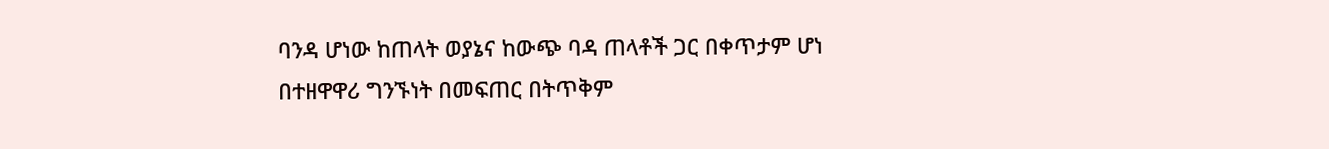ባንዳ ሆነው ከጠላት ወያኔና ከውጭ ባዳ ጠላቶች ጋር በቀጥታም ሆነ በተዘዋዋሪ ግንኙነት በመፍጠር በትጥቅም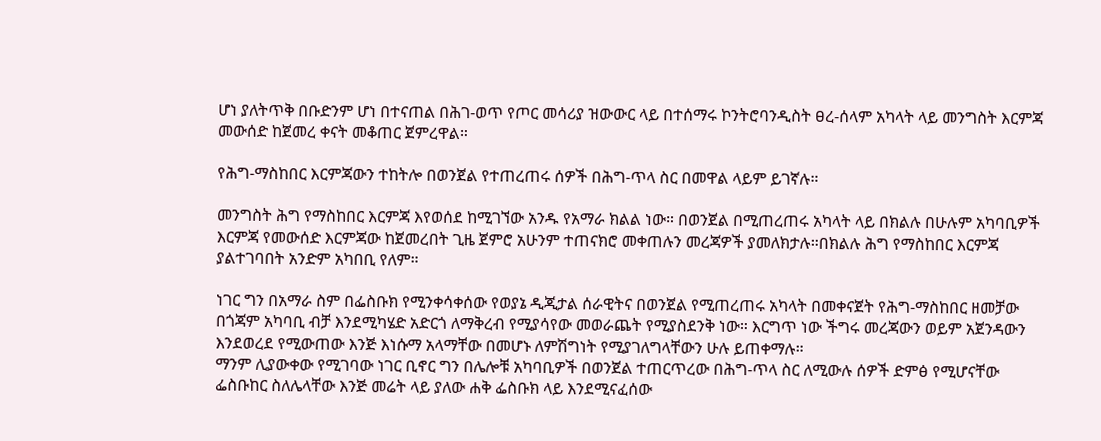ሆነ ያለትጥቅ በቡድንም ሆነ በተናጠል በሕገ-ወጥ የጦር መሳሪያ ዝውውር ላይ በተሰማሩ ኮንትሮባንዲስት ፀረ-ሰላም አካላት ላይ መንግስት እርምጃ መውሰድ ከጀመረ ቀናት መቆጠር ጀምረዋል።

የሕግ-ማስከበር እርምጃውን ተከትሎ በወንጀል የተጠረጠሩ ሰዎች በሕግ-ጥላ ስር በመዋል ላይም ይገኛሉ።

መንግስት ሕግ የማስከበር እርምጃ እየወሰደ ከሚገኘው አንዱ የአማራ ክልል ነው። በወንጀል በሚጠረጠሩ አካላት ላይ በክልሉ በሁሉም አካባቢዎች እርምጃ የመውሰድ እርምጃው ከጀመረበት ጊዜ ጀምሮ አሁንም ተጠናክሮ መቀጠሉን መረጃዎች ያመለክታሉ።በክልሉ ሕግ የማስከበር እርምጃ ያልተገባበት አንድም አካበቢ የለም።

ነገር ግን በአማራ ስም በፌስቡክ የሚንቀሳቀሰው የወያኔ ዲጂታል ሰራዊትና በወንጀል የሚጠረጠሩ አካላት በመቀናጀት የሕግ-ማስከበር ዘመቻው በጎጃም አካባቢ ብቻ እንደሚካሄድ አድርጎ ለማቅረብ የሚያሳየው መወራጨት የሚያስደንቅ ነው። እርግጥ ነው ችግሩ መረጃውን ወይም አጀንዳውን እንደወረደ የሚውጠው እንጅ እነሱማ አላማቸው በመሆኑ ለምሽግነት የሚያገለግላቸውን ሁሉ ይጠቀማሉ።
ማንም ሊያውቀው የሚገባው ነገር ቢኖር ግን በሌሎቹ አካባቢዎች በወንጀል ተጠርጥረው በሕግ-ጥላ ስር ለሚውሉ ሰዎች ድምፅ የሚሆናቸው ፌስቡከር ስለሌላቸው እንጅ መሬት ላይ ያለው ሐቅ ፌስቡክ ላይ እንደሚናፈሰው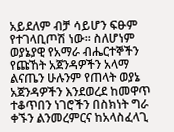አይደለም ብቻ ሳይሆን ፍፁም የተገላቢጦሽ ነው። ስለሆነም ወያኔያዊ የአማራ ብሔርተኞችን የጩኸት አጀንዳዎችን አላማ ልናጤን ሁሉንም የጠላት ወያኔ አጀንዳዎችን እንደወረደ ከመዋጥ ተቆጥበን ነገሮችን በስክነት ግራ ቀኙን ልንመረምርና ከአላስፈላጊ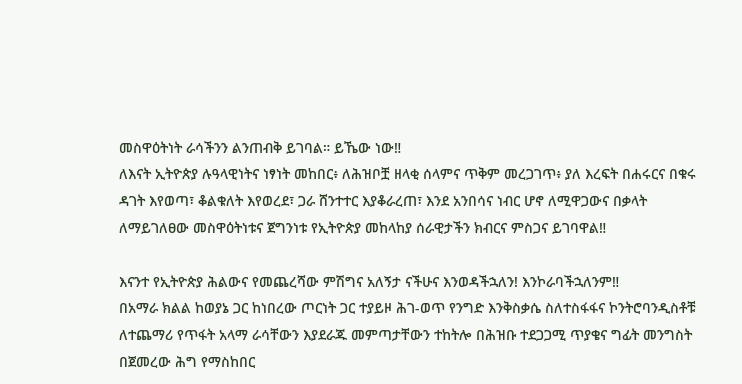መስዋዕትነት ራሳችንን ልንጠብቅ ይገባል። ይኼው ነው‼
ለእናት ኢትዮጵያ ሉዓላዊነትና ነፃነት መከበር፥ ለሕዝቦቿ ዘላቂ ሰላምና ጥቅም መረጋገጥ፥ ያለ እረፍት በሐሩርና በቁሩ ዳገት እየወጣ፣ ቆልቁለት እየወረደ፣ ጋራ ሸንተተር እያቆራረጠ፣ እንደ አንበሳና ነብር ሆኖ ለሚዋጋውና በቃላት ለማይገለፀው መስዋዕትነቱና ጀግንነቱ የኢትዮጵያ መከላከያ ሰራዊታችን ክብርና ምስጋና ይገባዋል‼

እናንተ የኢትዮጵያ ሕልውና የመጨረሻው ምሽግና አለኝታ ናችሁና እንወዳችኋለን! እንኮራባችኋለንም‼
በአማራ ክልል ከወያኔ ጋር ከነበረው ጦርነት ጋር ተያይዞ ሕገ-ወጥ የንግድ እንቅስቃሴ ስለተስፋፋና ኮንትሮባንዲስቶቹ ለተጨማሪ የጥፋት አላማ ራሳቸውን እያደራጁ መምጣታቸውን ተከትሎ በሕዝቡ ተደጋጋሚ ጥያቄና ግፊት መንግስት በጀመረው ሕግ የማስከበር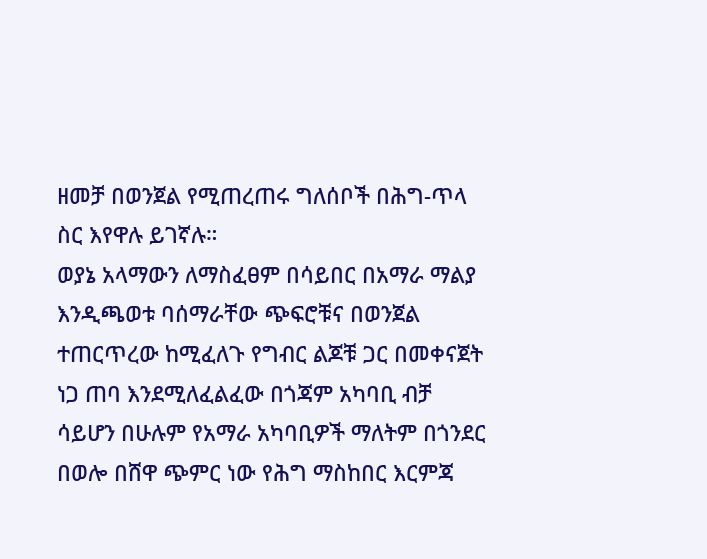ዘመቻ በወንጀል የሚጠረጠሩ ግለሰቦች በሕግ-ጥላ ስር እየዋሉ ይገኛሉ።
ወያኔ አላማውን ለማስፈፀም በሳይበር በአማራ ማልያ እንዲጫወቱ ባሰማራቸው ጭፍሮቹና በወንጀል ተጠርጥረው ከሚፈለጉ የግብር ልጆቹ ጋር በመቀናጀት ነጋ ጠባ እንደሚለፈልፈው በጎጃም አካባቢ ብቻ ሳይሆን በሁሉም የአማራ አካባቢዎች ማለትም በጎንደር በወሎ በሸዋ ጭምር ነው የሕግ ማስከበር እርምጃ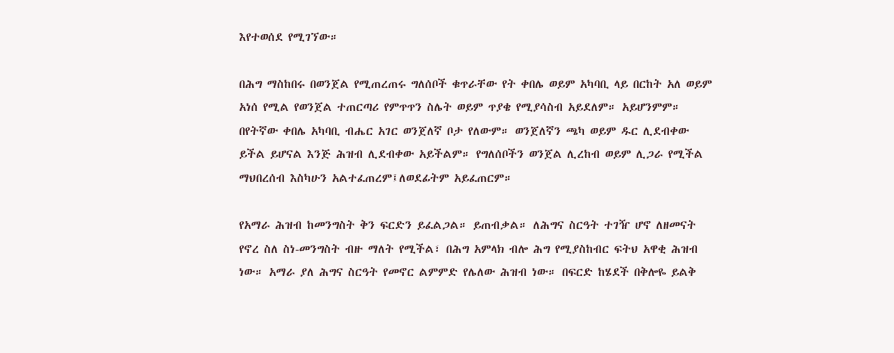እየተወሰደ የሚገኘው።

በሕግ ማስከበሩ በወንጀል የሚጠረጠሩ ግለሰቦች ቁጥራቸው የት ቀበሌ ወይም አካባቢ ላይ በርከት አለ ወይም አነሰ የሚል የወንጀል ተጠርጣሪ የምጥጥን ስሌት ወይም ጥያቄ የሚያሳስብ አይደለም። አይሆንምም። በየትኛው ቀበሌ አካባቢ ብሔር አገር ወንጀለኛ ቦታ የለውም። ወንጀለኛን ጫካ ወይም ዱር ሊደብቀው ይችል ይሆናል እንጅ ሕዝብ ሊደብቀው አይችልም። የግለሰቦችን ወንጀል ሊረከብ ወይም ሊጋራ የሚችል ማህበረሰብ እስካሁን አልተፈጠረም፤ለወደፊትም አይፈጠርም።

የአማራ ሕዝብ ከመንግስት ቅን ፍርድን ይፈልጋል። ይጠብቃል። ለሕግና ስርዓት ተገዥ ሆኖ ለዘመናት የኖረ ስለ ስነ-መንግስት ብዙ ማለት የሚችል፣ በሕግ አምላክ ብሎ ሕግ የሚያስከብር ፍትህ አዋቂ ሕዝብ ነው። አማራ ያለ ሕግና ስርዓት የመኖር ልምምድ የሌለው ሕዝብ ነው። በፍርድ ከሄደች በቅሎዬ ይልቅ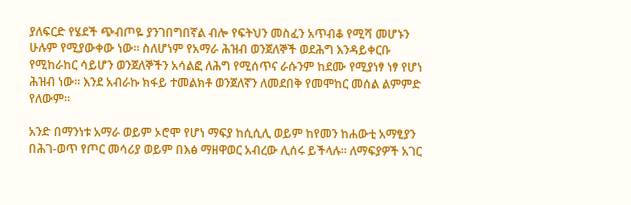ያለፍርድ የሄደች ጭብጦዬ ያንገበግበኛል ብሎ የፍትህን መስፈን አጥብቆ የሚሻ መሆኑን ሁሉም የሚያውቀው ነው። ስለሆነም የአማራ ሕዝብ ወንጀለኞች ወደሕግ እንዳይቀርቡ የሚከራከር ሳይሆን ወንጀለኞችን አሳልፎ ለሕግ የሚሰጥና ራሱንም ከደሙ የሚያነፃ ነፃ የሆነ ሕዝብ ነው። እንደ አብራኩ ክፋይ ተመልክቶ ወንጀለኛን ለመደበቅ የመሞከር መሰል ልምምድ የለውም።

አንድ በማንነቱ አማራ ወይም ኦሮሞ የሆነ ማፍያ ከሲሲሊ ወይም ከየመን ከሐውቲ አማፂያን በሕገ-ወጥ የጦር መሳሪያ ወይም በእፅ ማዘዋወር አብረው ሊሰሩ ይችላሉ። ለማፍያዎች አገር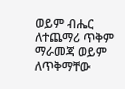ወይም ብሔር ለተጨማሪ ጥቅም ማራመጃ ወይም ለጥቅማቸው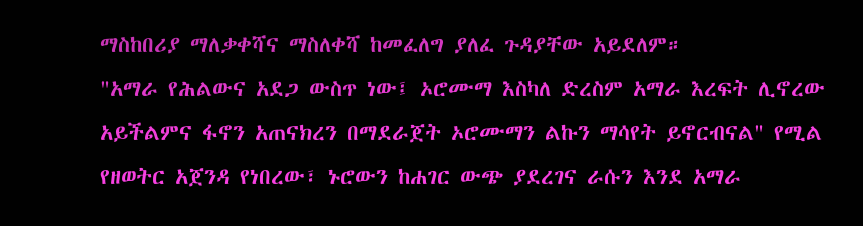ማስከበሪያ ማለቃቀሻና ማስለቀሻ ከመፈለግ ያለፈ ጉዳያቸው አይደለም።
"አማራ የሕልውና አደጋ ውስጥ ነው፤ ኦሮሙማ እስካለ ድረስም አማራ እረፍት ሊኖረው አይችልምና ፋኖን አጠናክረን በማደራጀት ኦሮሙማን ልኩን ማሳየት ይኖርብናል" የሚል የዘወትር አጀንዳ የነበረው፣ ኑሮውን ከሐገር ውጭ ያደረገና ራሱን እንደ አማራ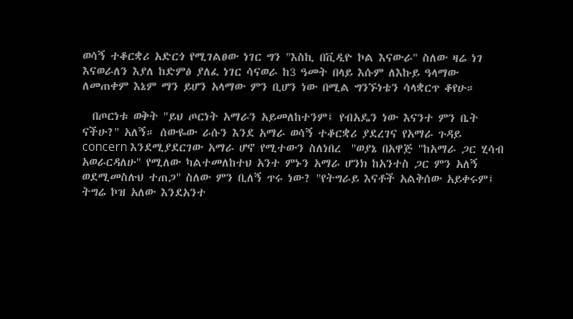ወሳኝ ተቆርቋሪ አድርጎ የሚገልፀው ነገር ግን "እስኪ በቪዲዮ ኮል እናውራ" ስለው ዛሬ ነገ እናወራለን እያለ ከድምፅ ያለፈ ነገር ሳናወራ ከ3 ዓመት በላይ እሱም ለእኩይ ዓላማው ለመጠቀም እኔም ማን ይሆን አላማው ምን ቢሆን ነው በሚል ግንኙነቴን ሳላቋርጥ ቆየሁ።

  በጦርነቱ ወቅት "ይህ ጦርነት አማራን አይመለከተንም፤ የብአዴን ነው እናንተ ምን ቤት ናችሁ?" አለኝ። ሰውዬው ራሱን እንደ አማራ ወሳኝ ተቆርቋሪ ያደረገና የአማራ ጉዳይ concern እንደሚያደርገው አማራ ሆኖ የሚተውን ስለነበረ  "ወያኔ በአዋጅ "ከአማራ ጋር ሂሳብ አወራርዳለሁ" የሚለው ካልተመለከተህ አንተ ምኑን አማራ ሆንክ ከአንተስ ጋር ምን አለኝ ወደሚመስሉህ ተጠጋ" ስለው ምን ቢለኝ ጥሩ ነው? "የትግራይ እናቶች አልቅሰው አይቀሩም፤ ትግሬ ኮዝ አለው እንደአንተ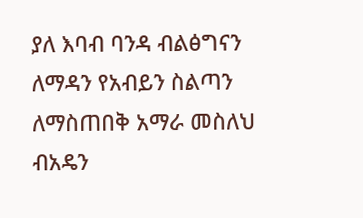ያለ እባብ ባንዳ ብልፅግናን ለማዳን የአብይን ስልጣን ለማስጠበቅ አማራ መስለህ ብአዴን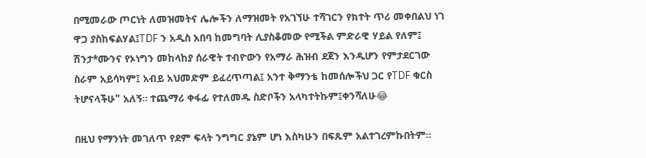በሚመራው ጦርነት ለመዝመትና ሌሎችን ለማዝመት የአገኘሁ ተሻገርን የክተት ጥሪ መቀበልህ ነገ ዋጋ ያስከፍልሃል፤TDF ን አዲስ አበባ ከመግባት ሊያስቆመው የሚችል ምድራዊ ሃይል የለም፤ ሽንታ*ሙንና የኦነግን መከላከያ ሰራዊት ተብዮውን የአማራ ሕዝብ ደጀን እንዲሆን የምታደርገው ስራም አይሳካም፤ አብይ አህመድም ይፈረጥጣል፤ አንተ ቅማንቴ ከመሰሎችህ ጋር የTDF ቁርስ ትሆናላችሁ" አለኝ። ተጨማሪ ቀፋፊ የተለመዱ ስድቦችን አላካተትኩም፤ቀንሻለሁ😂

በዚህ የማንነት መገለጥ የደም ፍላት ንግግር ያኔም ሆነ እስካሁን በፍጹም አልተገረምኩበትም።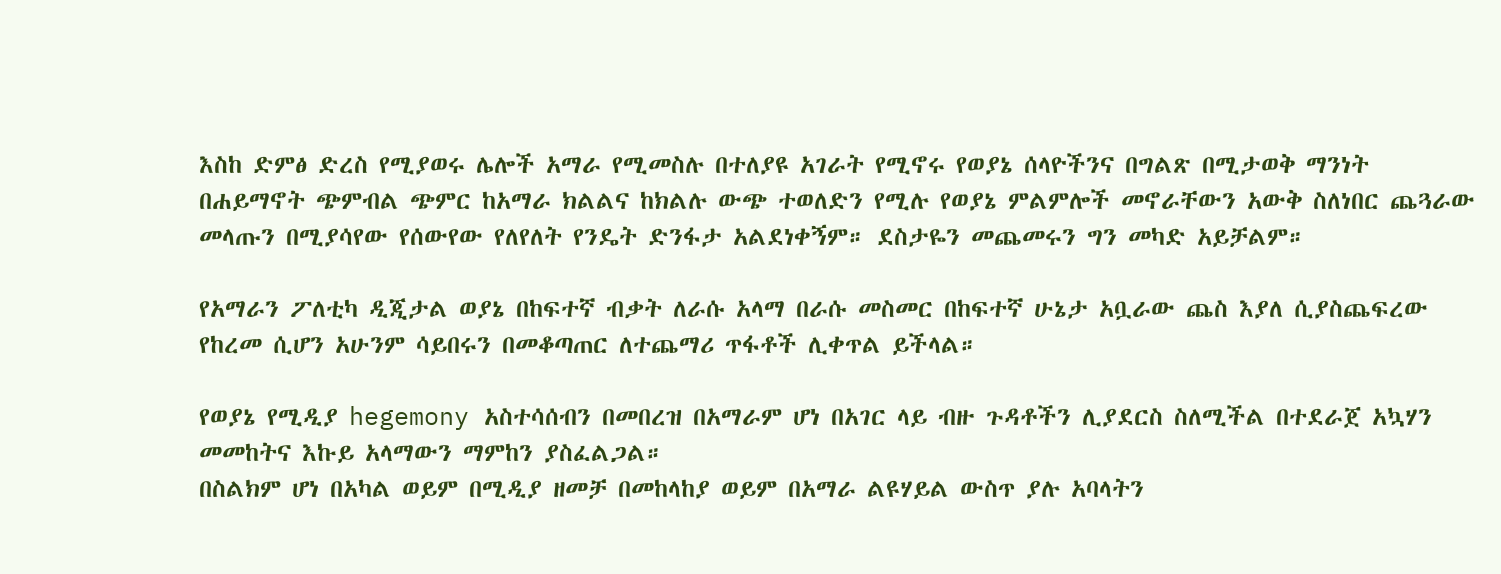እስከ ድምፅ ድረስ የሚያወሩ ሌሎች አማራ የሚመስሉ በተለያዩ አገራት የሚኖሩ የወያኔ ሰላዮችንና በግልጽ በሚታወቅ ማንነት በሐይማኖት ጭምብል ጭምር ከአማራ ክልልና ከክልሉ ውጭ ተወለድን የሚሉ የወያኔ ምልምሎች መኖራቸውን አውቅ ስለነበር ጨጓራው መላጡን በሚያሳየው የሰውየው የለየለት የንዴት ድንፋታ አልደነቀኝም። ደስታዬን መጨመሩን ግን መካድ አይቻልም።

የአማራን ፖለቲካ ዲጂታል ወያኔ በከፍተኛ ብቃት ለራሱ አላማ በራሱ መስመር በከፍተኛ ሁኔታ አቧራው ጨስ እያለ ሲያስጨፍረው የከረመ ሲሆን አሁንም ሳይበሩን በመቆጣጠር ለተጨማሪ ጥፋቶች ሊቀጥል ይችላል።

የወያኔ የሚዲያ hegemony አስተሳሰብን በመበረዝ በአማራም ሆነ በአገር ላይ ብዙ ጉዳቶችን ሊያደርስ ስለሚችል በተደራጀ አኳሃን መመከትና እኩይ አላማውን ማምከን ያስፈልጋል።
በስልክም ሆነ በአካል ወይም በሚዲያ ዘመቻ በመከላከያ ወይም በአማራ ልዩሃይል ውስጥ ያሉ አባላትን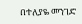በተለያዬ መንገድ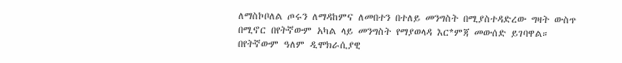ለማስኮቦለል ጦሩን ለማዳከምና ለመበተን በተለይ መንግስት በሚያስተዳድረው ግዛት ውስጥ በሚኖር በየትኛውም አካል ላይ መንግስት የማያወላዳ እር*ምጃ መውሰድ ይገባዋል። በየትኛውም ዓለም ዲሞክራሲያዊ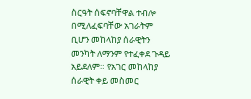ስርዓት ሰፍኖባቸዋል ተብሎ በሚለፈፍባቸው አገራትም ቢሆን መከላከያ ሰራዊትን መንካት ለማንም የተፈቀደ ጉዳይ አይደለም። የአገር መከላከያ ሰራዊት ቀይ መስመር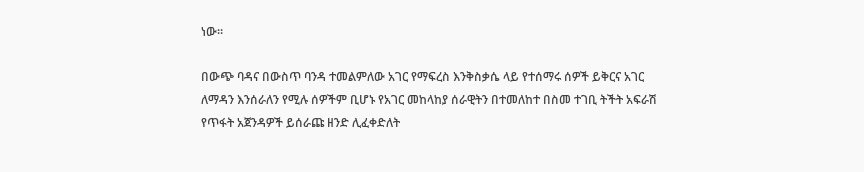ነው።

በውጭ ባዳና በውስጥ ባንዳ ተመልምለው አገር የማፍረስ እንቅስቃሴ ላይ የተሰማሩ ሰዎች ይቅርና አገር ለማዳን እንሰራለን የሚሉ ሰዎችም ቢሆኑ የአገር መከላከያ ሰራዊትን በተመለከተ በስመ ተገቢ ትችት አፍራሽ የጥፋት አጀንዳዎች ይሰራጩ ዘንድ ሊፈቀድለት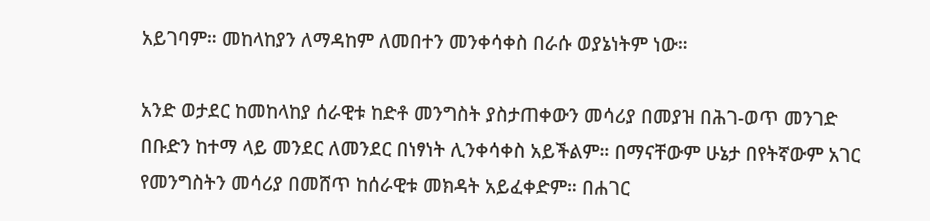አይገባም። መከላከያን ለማዳከም ለመበተን መንቀሳቀስ በራሱ ወያኔነትም ነው።

አንድ ወታደር ከመከላከያ ሰራዊቱ ከድቶ መንግስት ያስታጠቀውን መሳሪያ በመያዝ በሕገ-ወጥ መንገድ በቡድን ከተማ ላይ መንደር ለመንደር በነፃነት ሊንቀሳቀስ አይችልም። በማናቸውም ሁኔታ በየትኛውም አገር የመንግስትን መሳሪያ በመሸጥ ከሰራዊቱ መክዳት አይፈቀድም። በሐገር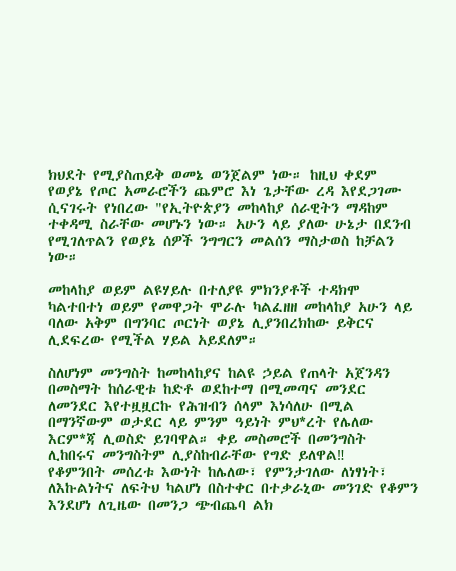ክህደት የሚያስጠይቅ ወመኔ ወንጀልም ነው። ከዚህ ቀደም የወያኔ የጦር አመራሮችን ጨምሮ እነ ጌታቸው ረዳ እየደጋገሙ ሲናገሩት የነበረው "የኢትዮጵያን መከላከያ ሰራዊትን ማዳከም ተቀዳሚ ስራቸው መሆኑን ነው። አሁን ላይ ያለው ሁኔታ በደንብ የሚገለጥልን የወያኔ ሰዎች ንግግርን መልሰን ማስታወስ ከቻልን ነው።

መከላከያ ወይም ልዩሃይሉ በተለያዩ ምክንያቶች ተዳክሞ ካልተበተነ ወይም የመዋጋት ሞራሉ ካልፈዘዘ መከላከያ አሁን ላይ ባለው አቅም በግንባር ጦርነት ወያኔ ሊያንበረክከው ይቅርና ሊደፍረው የሚችል ሃይል አይደለም።

ስለሆነም መንግስት ከመከላከያና ከልዩ ኃይል የጠላት አጀንዳን በመስማት ከሰራዊቱ ከድቶ ወደከተማ በሚመጣና መንደር ለመንደር እየተዟዟርኩ የሕዝብን ሰላም እነሳለሁ በሚል በማንኛውም ወታደር ላይ ምንም ዓይነት ምህ*ረት የሌለው እርም*ጃ ሊወስድ ይገባዋል። ቀይ መስመሮች በመንግስት ሊከበሩና መንግስትም ሊያስከብራቸው የግድ ይለዋል‼
የቆምንበት መሰረቱ እውነት ከሌለው፣ የምንታገለው ለነፃነት፣ ለእኩልነትና ለፍትህ ካልሆነ በስተቀር በተቃራኒው መንገድ የቆምን እንደሆነ ለጊዜው በመንጋ ጭብጨባ ልክ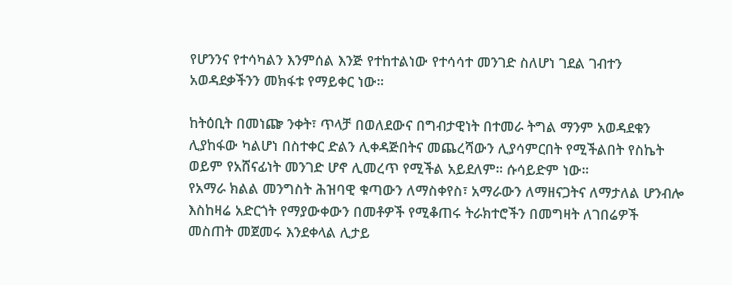የሆንንና የተሳካልን እንምሰል እንጅ የተከተልነው የተሳሳተ መንገድ ስለሆነ ገደል ገብተን አወዳደቃችንን መክፋቱ የማይቀር ነው።

ከትዕቢት በመነጬ ንቀት፣ ጥላቻ በወለደውና በግብታዊነት በተመራ ትግል ማንም አወዳደቁን ሊያከፋው ካልሆነ በስተቀር ድልን ሊቀዳጅበትና መጨረሻውን ሊያሳምርበት የሚችልበት የስኬት ወይም የአሸናፊነት መንገድ ሆኖ ሊመረጥ የሚችል አይደለም። ሱሳይድም ነው።
የአማራ ክልል መንግስት ሕዝባዊ ቁጣውን ለማስቀየስ፣ አማራውን ለማዘናጋትና ለማታለል ሆንብሎ እስከዛሬ አድርጎት የማያውቀውን በመቶዎች የሚቆጠሩ ትራክተሮችን በመግዛት ለገበሬዎች መስጠት መጀመሩ እንደቀላል ሊታይ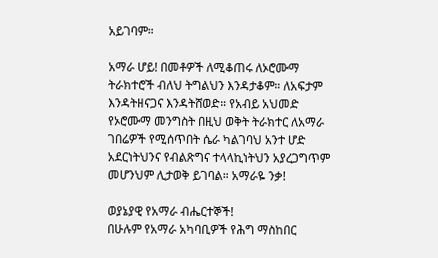አይገባም።

አማራ ሆይ! በመቶዎች ለሚቆጠሩ ለኦሮሙማ ትራክተሮች ብለህ ትግልህን እንዳታቆም። ለአፍታም እንዳትዘናጋና እንዳትሸወድ። የአብይ አህመድ የኦሮሙማ መንግስት በዚህ ወቅት ትራክተር ለአማራ ገበሬዎች የሚሰጥበት ሴራ ካልገባህ አንተ ሆድ አደርነትህንና የብልጽግና ተላላኪነትህን አያረጋግጥም መሆንህም ሊታወቅ ይገባል። አማራዬ ንቃ!

ወያኔያዊ የአማራ ብሔርተኞች!
በሁሉም የአማራ አካባቢዎች የሕግ ማስከበር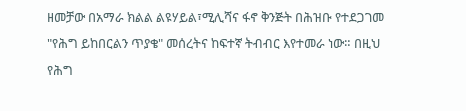ዘመቻው በአማራ ክልል ልዩሃይል፣ሚሊሻና ፋኖ ቅንጅት በሕዝቡ የተደጋገመ "የሕግ ይከበርልን ጥያቄ" መሰረትና ከፍተኛ ትብብር እየተመራ ነው። በዚህ የሕግ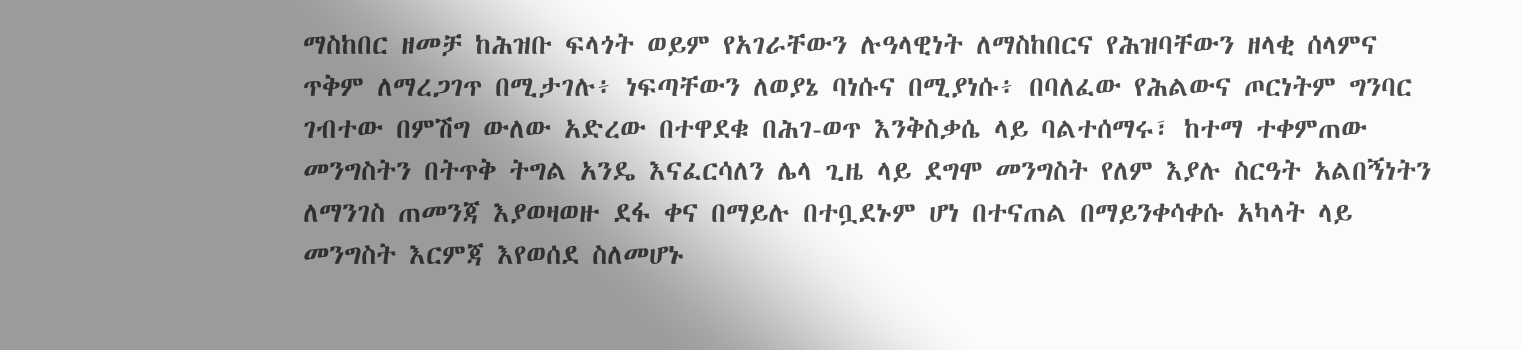ማስከበር ዘመቻ ከሕዝቡ ፍላጎት ወይም የአገራቸውን ሉዓላዊነት ለማስከበርና የሕዝባቸውን ዘላቂ ሰላምና ጥቅም ለማረጋገጥ በሚታገሉ፥ ነፍጣቸውን ለወያኔ ባነሱና በሚያነሱ፥ በባለፈው የሕልውና ጦርነትም ግንባር ገብተው በምሽግ ውለው አድረው በተዋደቁ በሕገ-ወጥ እንቅስቃሴ ላይ ባልተሰማሩ፣ ከተማ ተቀምጠው መንግስትን በትጥቅ ትግል አንዴ እናፈርሳለን ሌላ ጊዜ ላይ ደግሞ መንግስት የለም እያሉ ስርዓት አልበኝነትን ለማንገስ ጠመንጃ እያወዛወዙ ደፋ ቀና በማይሉ በተቧደኑም ሆነ በተናጠል በማይንቀሳቀሱ አካላት ላይ መንግስት እርምጃ እየወሰደ ስለመሆኑ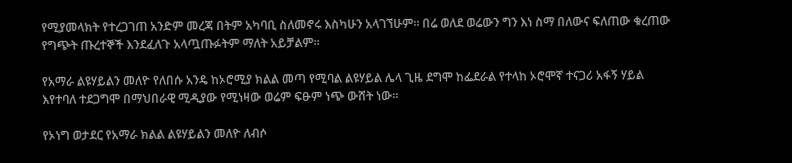የሚያመላክት የተረጋገጠ አንድም መረጃ በትም አካባቢ ስለመኖሩ እስካሁን አላገኘሁም። በሬ ወለደ ወሬውን ግን እነ ስማ በለውና ፍለጠው ቁረጠው የግጭት ጡረተኞች እንደፈለጉ አላጧጡፉትም ማለት አይቻልም።

የአማራ ልዩሃይልን መለዮ የለበሱ አንዴ ከኦሮሚያ ክልል መጣ የሚባል ልዩሃይል ሌላ ጊዜ ደግሞ ከፌደራል የተላከ ኦሮሞኛ ተናጋሪ አፋኝ ሃይል እየተባለ ተደጋግሞ በማህበራዊ ሚዲያው የሚነዛው ወሬም ፍፁም ነጭ ውሸት ነው።

የኦነግ ወታደር የአማራ ክልል ልዩሃይልን መለዮ ለብሶ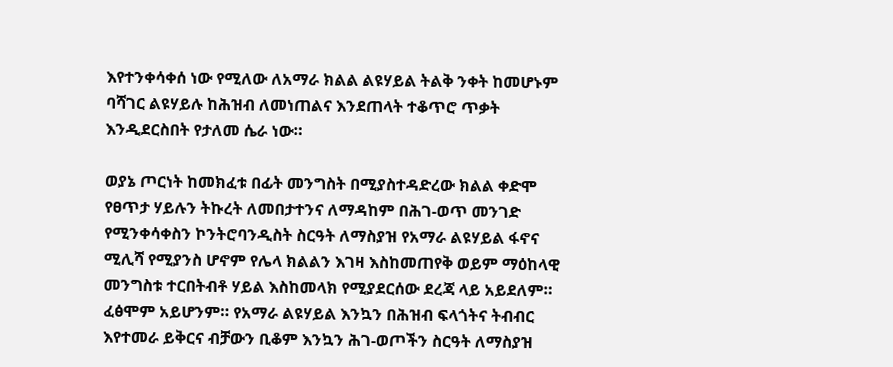እየተንቀሳቀሰ ነው የሚለው ለአማራ ክልል ልዩሃይል ትልቅ ንቀት ከመሆኑም ባሻገር ልዩሃይሉ ከሕዝብ ለመነጠልና እንደጠላት ተቆጥሮ ጥቃት እንዲደርስበት የታለመ ሴራ ነው።

ወያኔ ጦርነት ከመክፈቱ በፊት መንግስት በሚያስተዳድረው ክልል ቀድሞ የፀጥታ ሃይሉን ትኩረት ለመበታተንና ለማዳከም በሕገ-ወጥ መንገድ የሚንቀሳቀስን ኮንትሮባንዲስት ስርዓት ለማስያዝ የአማራ ልዩሃይል ፋኖና ሚሊሻ የሚያንስ ሆኖም የሌላ ክልልን እገዛ እስከመጠየቅ ወይም ማዕከላዊ መንግስቱ ተርበትብቶ ሃይል እስከመላክ የሚያደርሰው ደረጃ ላይ አይደለም። ፈፅሞም አይሆንም። የአማራ ልዩሃይል እንኳን በሕዝብ ፍላጎትና ትብብር እየተመራ ይቅርና ብቻውን ቢቆም እንኳን ሕገ-ወጦችን ስርዓት ለማስያዝ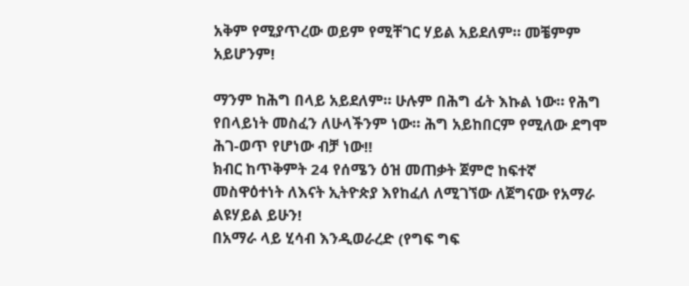አቅም የሚያጥረው ወይም የሚቸገር ሃይል አይደለም። መቼምም አይሆንም!

ማንም ከሕግ በላይ አይደለም። ሁሉም በሕግ ፊት እኩል ነው። የሕግ የበላይነት መስፈን ለሁላችንም ነው። ሕግ አይከበርም የሚለው ደግሞ ሕገ-ወጥ የሆነው ብቻ ነው‼
ክብር ከጥቅምት 24 የሰሜን ዕዝ መጠቃት ጀምሮ ከፍተኛ መስዋዕተነት ለእናት ኢትዮጵያ እየከፈለ ለሚገኘው ለጀግናው የአማራ ልዩሃይል ይሁን!
በአማራ ላይ ሂሳብ እንዲወራረድ (የግፍ ግፍ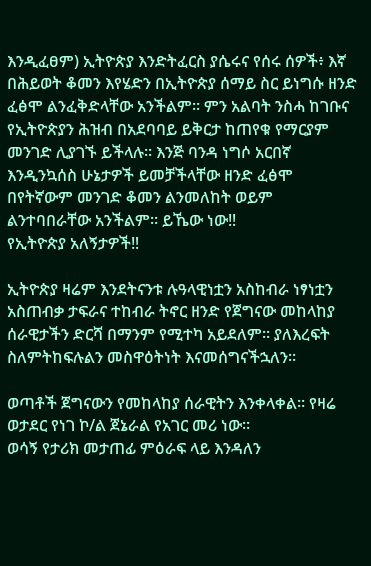እንዲፈፀም) ኢትዮጵያ እንድትፈርስ ያሴሩና የሰሩ ሰዎች፥ እኛ በሕይወት ቆመን እየሄድን በኢትዮጵያ ሰማይ ስር ይነግሱ ዘንድ ፈፅሞ ልንፈቅድላቸው አንችልም። ምን አልባት ንስሓ ከገቡና የኢትዮጵያን ሕዝብ በአደባባይ ይቅርታ ከጠየቁ የማርያም መንገድ ሊያገኙ ይችላሉ። እንጅ ባንዳ ነግሶ አርበኛ እንዲንኳሰስ ሁኔታዎች ይመቻችላቸው ዘንድ ፈፅሞ በየትኛውም መንገድ ቆመን ልንመለከት ወይም ልንተባበራቸው አንችልም። ይኼው ነው‼
የኢትዮጵያ አለኝታዎች‼

ኢትዮጵያ ዛሬም እንደትናንቱ ሉዓላዊነቷን አስከብራ ነፃነቷን አስጠብቃ ታፍራና ተከብራ ትኖር ዘንድ የጀግናው መከላከያ ሰራዊታችን ድርሻ በማንም የሚተካ አይደለም። ያለእረፍት ስለምትከፍሉልን መስዋዕትነት እናመሰግናችኋለን።

ወጣቶች ጀግናውን የመከላከያ ሰራዊትን እንቀላቀል። የዛሬ ወታደር የነገ ኮ/ል ጀኔራል የአገር መሪ ነው።
ወሳኝ የታሪክ መታጠፊ ምዕራፍ ላይ እንዳለን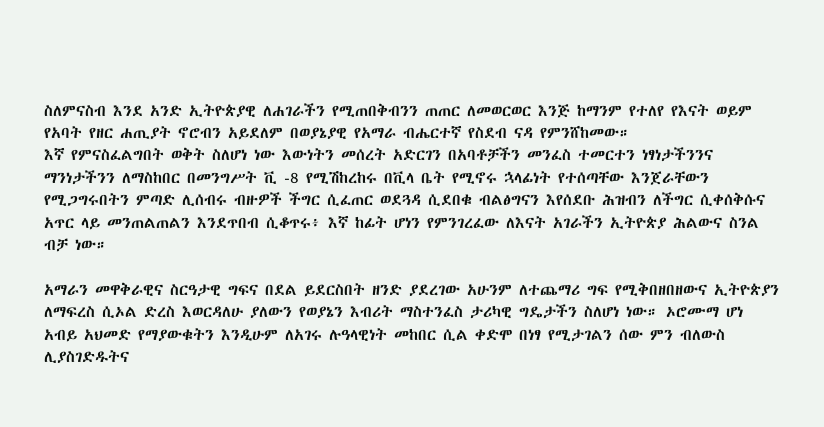ስለምናስብ እንደ አንድ ኢትዮጵያዊ ለሐገራችን የሚጠበቅብንን ጠጠር ለመወርወር እንጅ ከማንም የተለየ የእናት ወይም የአባት የዘር ሐጢያት ኖሮብን አይደለም በወያኔያዊ የአማራ ብሔርተኛ የስደብ ናዳ የምንሸከመው።
እኛ የምናስፈልግበት ወቅት ስለሆነ ነው እውነትን መሰረት አድርገን በአባቶቻችን መንፈስ ተመርተን ነፃነታችንንና ማንነታችንን ለማስከበር በመንግሥት ቪ -8 የሚሽከረከሩ በቪላ ቤት የሚኖሩ ኋላፊነት የተሰጣቸው እንጀራቸውን የሚጋግሩበትን ምጣድ ሊሰብሩ ብዙዎች ችግር ሲፈጠር ወደጓዳ ሲደበቁ ብልፅግናን እየሰደቡ ሕዝብን ለችግር ሲቀሰቅሱና አጥር ላይ መንጠልጠልን እንደጥበብ ሲቆጥሩ፥ እኛ ከፊት ሆነን የምንገረፈው ለእናት አገራችን ኢትዮጵያ ሕልውና ስንል ብቻ ነው።

አማራን መዋቅራዊና ስርዓታዊ ግፍና በደል ይደርስበት ዘንድ ያደረገው አሁንም ለተጨማሪ ግፍ የሚቅበዘበዘውና ኢትዮጵያን ለማፍረስ ሲኦል ድረስ እወርዳለሁ ያለውን የወያኔን እብሪት ማስተንፈስ ታሪካዊ ግዴታችን ስለሆነ ነው። ኦሮሙማ ሆነ አብይ አህመድ የማያውቁትን እንዲሁም ለአገሩ ሉዓላዊነት መከበር ሲል ቀድሞ በነፃ የሚታገልን ሰው ምን ብለውስ ሊያስገድዱትና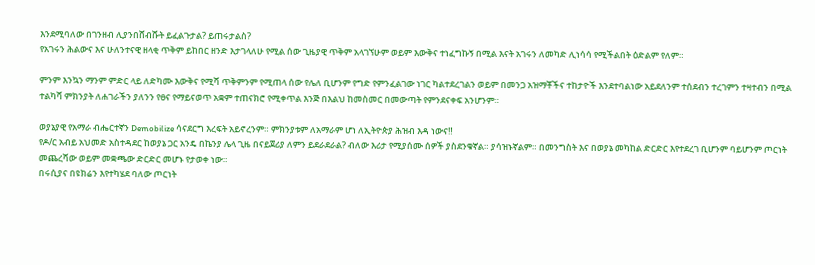እንደሚባለው በገንዘብ ሊያንበሸብሹት ይፈልጉታል? ይጠሩታልስ?
የአገሩን ሕልውና እና ሁለንተናዊ ዘላቂ ጥቅም ይከበር ዘንድ እታገላለሁ የሚል ሰው ጊዜያዊ ጥቅም አላገኘሁም ወይም እውቅና ተነፈግኩኝ በሚል እናት አገሩን ለመካድ ሊነሳሳ የሚችልበት ዕድልም የለም።

ምንም እንኳን ማንም ምድር ላይ ለድካሙ እውቅና የሚሻ ጥቅምንም የሚጠላ ሰው የሌለ ቢሆንም የግድ የምንፈልገው ነገር ካልተደረገልን ወይም በመንጋ አዝማቾችና ተከታዮች እንደተባልነው አይደለንም ተሰደብን ተረገምን ተዛተብን በሚል ተልካሻ ምክንያት ለሐገራችን ያለንን የፀና የማይናወጥ አቋም ተጠናክሮ የሚቀጥል እንጅ በእልህ ከመስመር በመውጣት የምንደናቀፍ አንሆንም።

ወያኔያዊ የአማራ ብሔርተኛን Demobilize ሳናደርግ እረፍት አይኖረንም። ምክንያቱም ለአማራም ሆነ ለኢትዮጵያ ሕዝብ እዳ ነውና‼
የዶ/ር አብይ አህመድ አስተዳደር ከወያኔ ጋር አንዴ በኬንያ ሌላ ጊዜ በናይጀሪያ ለምን ይደራደራል? ብለው እሪታ የሚያሰሙ ሰዎች ያስደንቁኛል። ያሳዝኑኛልም። በመንግስት እና በወያኔ መካከል ድርድር እየተደረገ ቢሆንም ባይሆንም ጦርነት መጨረሻው ወይም መቋጫው ድርድር መሆኑ የታወቀ ነው።
በሩሲያና በዩክሬን እየተካሄደ ባለው ጦርነት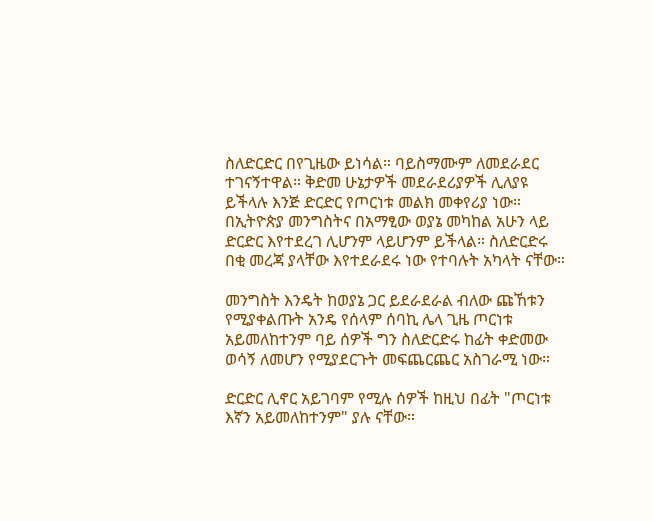ስለድርድር በየጊዜው ይነሳል። ባይስማሙም ለመደራደር ተገናኝተዋል። ቅድመ ሁኔታዎች መደራደሪያዎች ሊለያዩ ይችላሉ እንጅ ድርድር የጦርነቱ መልክ መቀየሪያ ነው።
በኢትዮጵያ መንግስትና በአማፂው ወያኔ መካከል አሁን ላይ ድርድር እየተደረገ ሊሆንም ላይሆንም ይችላል። ስለድርድሩ በቂ መረጃ ያላቸው እየተደራደሩ ነው የተባሉት አካላት ናቸው።

መንግስት እንዴት ከወያኔ ጋር ይደራደራል ብለው ጩኸቱን የሚያቀልጡት አንዴ የሰላም ሰባኪ ሌላ ጊዜ ጦርነቱ አይመለከተንም ባይ ሰዎች ግን ስለድርድሩ ከፊት ቀድመው ወሳኝ ለመሆን የሚያደርጉት መፍጨርጨር አስገራሚ ነው።

ድርድር ሊኖር አይገባም የሚሉ ሰዎች ከዚህ በፊት "ጦርነቱ እኛን አይመለከተንም" ያሉ ናቸው።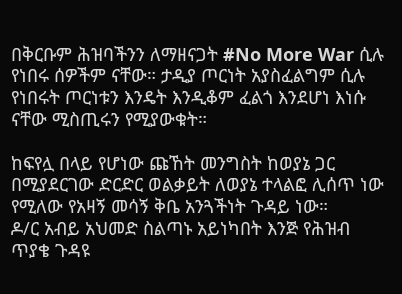በቅርቡም ሕዝባችንን ለማዘናጋት #No More War ሲሉ የነበሩ ሰዎችም ናቸው። ታዲያ ጦርነት አያስፈልግም ሲሉ የነበሩት ጦርነቱን እንዴት እንዲቆም ፈልጎ እንደሆነ እነሱ ናቸው ሚስጢሩን የሚያውቁት።

ከፍየሏ በላይ የሆነው ጩኸት መንግስት ከወያኔ ጋር በሚያደርገው ድርድር ወልቃይት ለወያኔ ተላልፎ ሊሰጥ ነው የሚለው የአዛኝ መሳኝ ቅቤ አንጓችነት ጉዳይ ነው።
ዶ/ር አብይ አህመድ ስልጣኑ አይነካበት እንጅ የሕዝብ ጥያቄ ጉዳዩ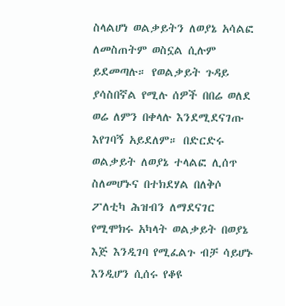ስላልሆነ ወልቃይትን ለወያኔ አሳልፎ ለመስጠትም ወስኗል ሲሉም ይደመጣሉ። የወልቃይት ጉዳይ ያሳስበኛል የሚሉ ሰዎች በበሬ ወለደ ወሬ ለምን በቀላሉ እንደሚደናገጡ እየገባኝ አይደለም። በድርድሩ ወልቃይት ለወያኔ ተላልፎ ሊሰጥ ስለመሆኑና በተክደሃል በለቅሶ ፖለቲካ ሕዝብን ለማደናገር የሚሞክሩ አካላት ወልቃይት በወያኔ እጅ እንዲገባ የሚፈልጉ ብቻ ሳይሆኑ እንዲሆን ሲሰሩ የቆዩ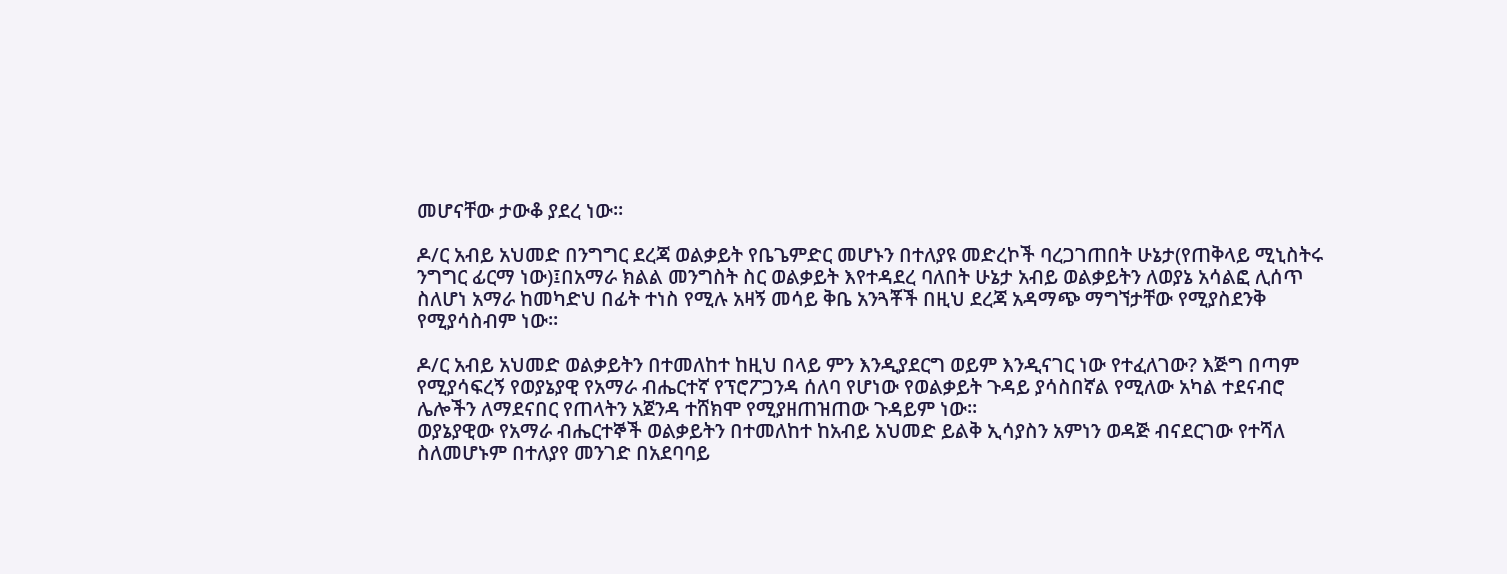መሆናቸው ታውቆ ያደረ ነው።

ዶ/ር አብይ አህመድ በንግግር ደረጃ ወልቃይት የቤጌምድር መሆኑን በተለያዩ መድረኮች ባረጋገጠበት ሁኔታ(የጠቅላይ ሚኒስትሩ ንግግር ፊርማ ነው)፤በአማራ ክልል መንግስት ስር ወልቃይት እየተዳደረ ባለበት ሁኔታ አብይ ወልቃይትን ለወያኔ አሳልፎ ሊሰጥ ስለሆነ አማራ ከመካድህ በፊት ተነስ የሚሉ አዛኝ መሳይ ቅቤ አንጓቾች በዚህ ደረጃ አዳማጭ ማግኘታቸው የሚያስደንቅ የሚያሳስብም ነው።

ዶ/ር አብይ አህመድ ወልቃይትን በተመለከተ ከዚህ በላይ ምን እንዲያደርግ ወይም እንዲናገር ነው የተፈለገው? እጅግ በጣም የሚያሳፍረኝ የወያኔያዊ የአማራ ብሔርተኛ የፕሮፖጋንዳ ሰለባ የሆነው የወልቃይት ጉዳይ ያሳስበኛል የሚለው አካል ተደናብሮ ሌሎችን ለማደናበር የጠላትን አጀንዳ ተሸክሞ የሚያዘጠዝጠው ጉዳይም ነው።
ወያኔያዊው የአማራ ብሔርተኞች ወልቃይትን በተመለከተ ከአብይ አህመድ ይልቅ ኢሳያስን አምነን ወዳጅ ብናደርገው የተሻለ ስለመሆኑም በተለያየ መንገድ በአደባባይ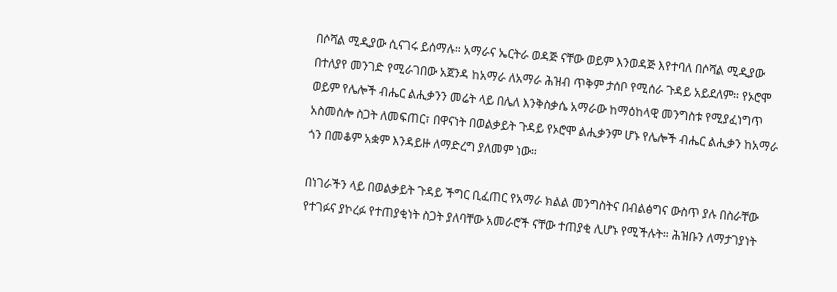በሶሻል ሚዲያው ሲናገሩ ይሰማሉ። አማራና ኤርትራ ወዳጅ ናቸው ወይም እንወዳጅ እየተባለ በሶሻል ሚዲያው በተለያየ መንገድ የሚራገበው አጀንዳ ከአማራ ለአማራ ሕዝብ ጥቅም ታሰቦ የሚሰራ ጉዳይ አይደለም። የኦሮሞ ወይም የሌሎች ብሔር ልሒቃንን መሬት ላይ በሌለ እንቅስቃሴ አማራው ከማዕከላዊ መንግስቱ የሚያፈነግጥ አስመስሎ ስጋት ለመፍጠር፣ በዋናነት በወልቃይት ጉዳይ የኦሮሞ ልሒቃንም ሆኑ የሌሎች ብሔር ልሒቃን ከአማራ ጎን በመቆም አቋም እንዳይዙ ለማድረግ ያለመም ነው።

በነገራችን ላይ በወልቃይት ጉዳይ ችግር ቢፈጠር የአማራ ክልል መንግስትና በብልፅግና ውስጥ ያሉ በስራቸው የተገፉና ያኮረፉ የተጠያቂነት ስጋት ያለባቸው አመራሮች ናቸው ተጠያቂ ሊሆኑ የሚችሉት። ሕዝቡን ለማታገያነት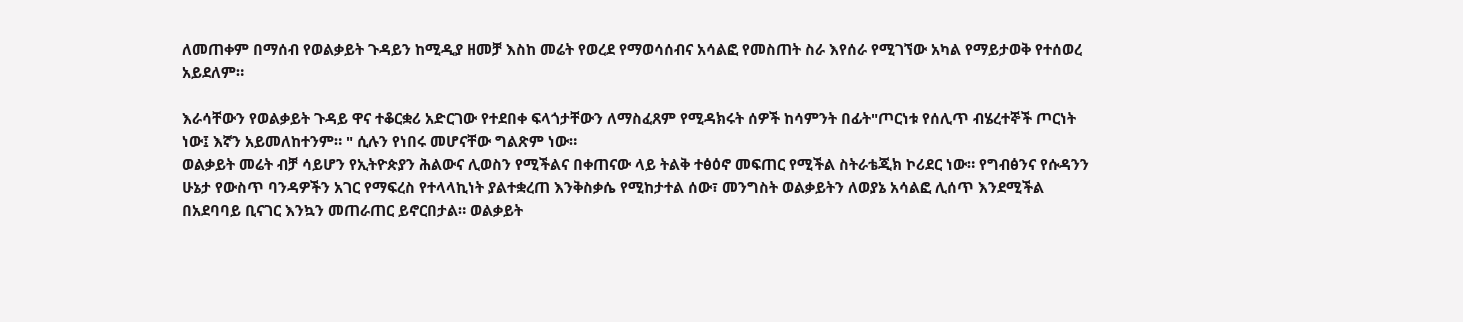ለመጠቀም በማሰብ የወልቃይት ጉዳይን ከሚዲያ ዘመቻ እስከ መሬት የወረደ የማወሳሰብና አሳልፎ የመስጠት ስራ እየሰራ የሚገኘው አካል የማይታወቅ የተሰወረ አይደለም።

እራሳቸውን የወልቃይት ጉዳይ ዋና ተቆርቋሪ አድርገው የተደበቀ ፍላጎታቸውን ለማስፈጸም የሚዳክሩት ሰዎች ከሳምንት በፊት"ጦርነቱ የሰሊጥ ብሄረተኞች ጦርነት ነው፤ እኛን አይመለከተንም። " ሲሉን የነበሩ መሆናቸው ግልጽም ነው።
ወልቃይት መሬት ብቻ ሳይሆን የኢትዮጵያን ሕልውና ሊወስን የሚችልና በቀጠናው ላይ ትልቅ ተፅዕኖ መፍጠር የሚችል ስትራቴጂክ ኮሪደር ነው። የግብፅንና የሱዳንን ሁኔታ የውስጥ ባንዳዎችን አገር የማፍረስ የተላላኪነት ያልተቋረጠ እንቅስቃሴ የሚከታተል ሰው፣ መንግስት ወልቃይትን ለወያኔ አሳልፎ ሊሰጥ እንደሚችል በአደባባይ ቢናገር እንኳን መጠራጠር ይኖርበታል። ወልቃይት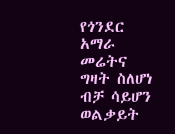የጎንደር አማራ መሬትና ግዛት ስለሆነ ብቻ ሳይሆን ወልቃይት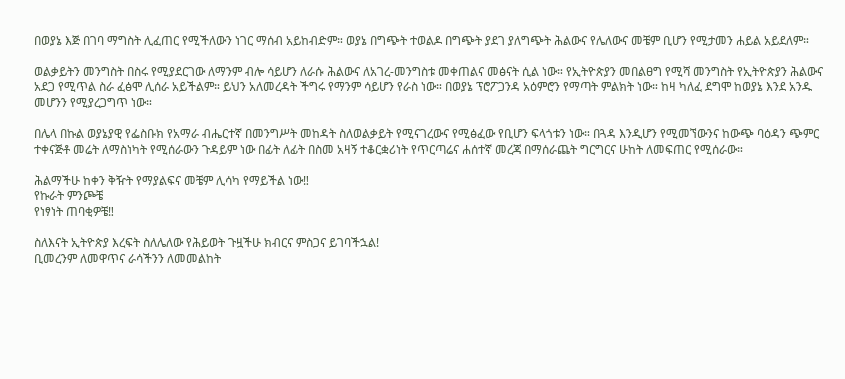በወያኔ እጅ በገባ ማግስት ሊፈጠር የሚችለውን ነገር ማሰብ አይከብድም። ወያኔ በግጭት ተወልዶ በግጭት ያደገ ያለግጭት ሕልውና የሌለውና መቼም ቢሆን የሚታመን ሐይል አይደለም።

ወልቃይትን መንግስት በስሩ የሚያደርገው ለማንም ብሎ ሳይሆን ለራሱ ሕልውና ለአገረ-መንግስቱ መቀጠልና መፅናት ሲል ነው። የኢትዮጵያን መበልፀግ የሚሻ መንግስት የኢትዮጵያን ሕልውና አደጋ የሚጥል ስራ ፈፅሞ ሊሰራ አይችልም። ይህን አለመረዳት ችግሩ የማንም ሳይሆን የራስ ነው። በወያኔ ፕሮፖጋንዳ አዕምሮን የማጣት ምልክት ነው። ከዛ ካለፈ ደግሞ ከወያኔ እንደ አንዱ መሆንን የሚያረጋግጥ ነው።

በሌላ በኩል ወያኔያዊ የፌስቡክ የአማራ ብሔርተኛ በመንግሥት መከዳት ስለወልቃይት የሚናገረውና የሚፅፈው የቢሆን ፍላጎቱን ነው። በጓዳ እንዲሆን የሚመኘውንና ከውጭ ባዕዳን ጭምር ተቀናጅቶ መሬት ለማስነካት የሚሰራውን ጉዳይም ነው በፊት ለፊት በስመ አዛኝ ተቆርቋሪነት የጥርጣሬና ሐሰተኛ መረጃ በማሰራጨት ግርግርና ሁከት ለመፍጠር የሚሰራው።

ሕልማችሁ ከቀን ቅዥት የማያልፍና መቼም ሊሳካ የማይችል ነው‼
የኩራት ምንጮቼ
የነፃነት ጠባቂዎቼ‼

ስለእናት ኢትዮጵያ እረፍት ስለሌለው የሕይወት ጉዟችሁ ክብርና ምስጋና ይገባችኋል!
ቢመረንም ለመዋጥና ራሳችንን ለመመልከት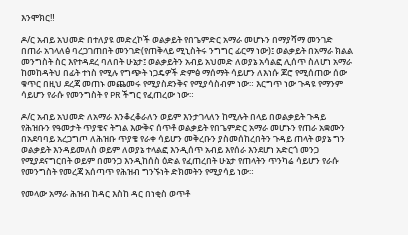እንሞክር‼

ዶ/ር አብይ አህመድ በተለያዩ መድረኮች ወልቃይት የበጌምድር አማራ መሆኑን በማያሻማ መንገድ በጠራ አገላለፅ ባረጋገጠበት መንገድ(የጠቅላይ ሚኒስትሩ ንግግር ፊርማ ነው)፤ ወልቃይት በአማራ ክልል መንግስት ስር እየተዳደረ ባለበት ሁኔታ፤ ወልቃይትን አብይ አህመድ ለወያኔ አሳልፎ ሊሰጥ ስለሆነ አማራ ከመከዳትህ በፊት ተነስ የሚሉ የግጭት ነጋዴዎች ድምፅ ማሰማት ሳይሆን ለእነሱ ጆሮ የሚሰጠው ሰው ቁጥር በዚህ ደረጃ መጠኑ መጨመሩ የሚያስደንቅና የሚያሳስብም ነው። እርግጥ ነው ጉዳዩ የማንም ሳይሆን የራሱ የመንግስት የ PR ችግር የፈጠረው ነው።

ዶ/ር አብይ አህመድ ለአማራ እንቆረቆራለን ወይም እንታገላለን ከሚሉት በላይ በወልቃይት ጉዳይ የሕዝቡን የዓመታት ጥያቄና ትግል እውቅና ሰጥቶ ወልቃይት የበጌምድር አማራ መሆኑን የጠራ አቋሙን በአደባባይ አረጋግጦ ለሕዝቡ ጥያቄ የራቀ ሳይሆን መቅረቡን ያስመሰከረበትን ጉዳይ ጠላት ወያኔ ግን ወልቃይት እንዳይመለስ ወይም ለወያኔ ተላልፎ እንዲሰጥ አብይ እየሰራ እንደሆነ አድርጎ መንጋ የሚያደናግርበት ወይም በመንጋ እንዲከሰስ ዕድል የፈጠረበት ሁኔታ የጠላትን ጥንካሬ ሳይሆን የራሱ የመንግስት የመረጃ አሰጣጥ የሕዝብ ግንኙነት ድክመትን የሚያሳይ ነው።

የመላው አማራ ሕዝብ ከዳር እስከ ዳር በነቂስ ወጥቶ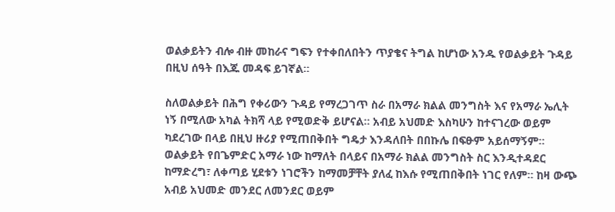ወልቃይትን ብሎ ብዙ መከራና ግፍን የተቀበለበትን ጥያቄና ትግል ከሆነው አንዱ የወልቃይት ጉዳይ በዚህ ሰዓት በእጁ መዳፍ ይገኛል።

ስለወልቃይት በሕግ የቀሪውን ጉዳይ የማረጋገጥ ስራ በአማራ ክልል መንግስት እና የአማራ ኤሊት ነኝ በሚለው አካል ትክሻ ላይ የሚወድቅ ይሆናል። አብይ አህመድ እስካሁን ከተናገረው ወይም ካደረገው በላይ በዚህ ዙሪያ የሚጠበቅበት ግዴታ እንዳለበት በበኩሌ በፍፁም አይሰማኝም። ወልቃይት የበጌምድር አማራ ነው ከማለት በላይና በአማራ ክልል መንግስት ስር እንዲተዳደር ከማድረግ፣ ለቀጣይ ሂደቱን ነገሮችን ከማመቻቸት ያለፈ ከእሱ የሚጠበቅበት ነገር የለም። ከዛ ውጭ አብይ አህመድ መንደር ለመንደር ወይም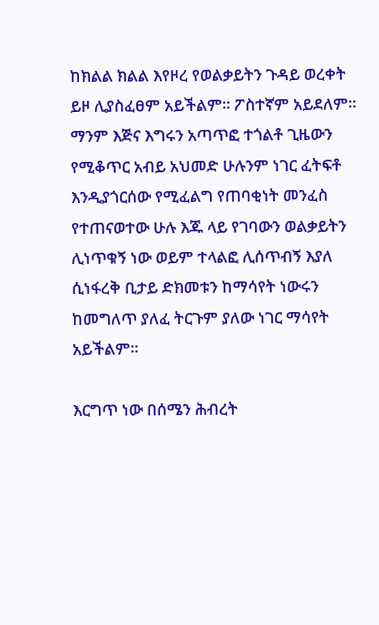ከክልል ክልል እየዞረ የወልቃይትን ጉዳይ ወረቀት ይዞ ሊያስፈፀም አይችልም። ፖስተኛም አይደለም።
ማንም እጅና እግሩን አጣጥፎ ተጎልቶ ጊዜውን የሚቆጥር አብይ አህመድ ሁሉንም ነገር ፈትፍቶ እንዲያጎርሰው የሚፈልግ የጠባቂነት መንፈስ የተጠናወተው ሁሉ እጁ ላይ የገባውን ወልቃይትን ሊነጥቁኝ ነው ወይም ተላልፎ ሊሰጥብኝ እያለ ሲነፋረቅ ቢታይ ድክመቱን ከማሳየት ነውሩን ከመግለጥ ያለፈ ትርጉም ያለው ነገር ማሳየት አይችልም።

እርግጥ ነው በሰሜን ሕብረት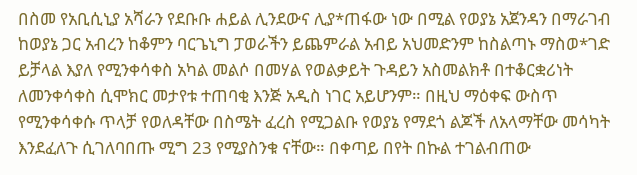በስመ የአቢሲኒያ አሻራን የደቡቡ ሐይል ሊንደውና ሊያ*ጠፋው ነው በሚል የወያኔ አጀንዳን በማራገብ ከወያኔ ጋር አብረን ከቆምን ባርጌኒግ ፓወራችን ይጨምራል አብይ አህመድንም ከስልጣኑ ማስወ*ገድ ይቻላል እያለ የሚንቀሳቀስ አካል መልሶ በመሃል የወልቃይት ጉዳይን አስመልክቶ በተቆርቋሪነት ለመንቀሳቀስ ሲሞክር መታየቱ ተጠባቂ እንጅ አዲስ ነገር አይሆንም። በዚህ ማዕቀፍ ውስጥ የሚንቀሳቀሱ ጥላቻ የወለዳቸው በስሜት ፈረስ የሚጋልቡ የወያኔ የማደጎ ልጆች ለአላማቸው መሳካት እንደፈለጉ ሲገለባበጡ ሚግ 23 የሚያስንቁ ናቸው። በቀጣይ በየት በኩል ተገልብጠው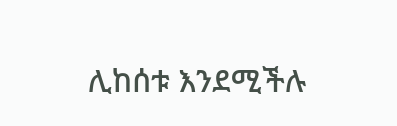ሊከሰቱ እንደሚችሉ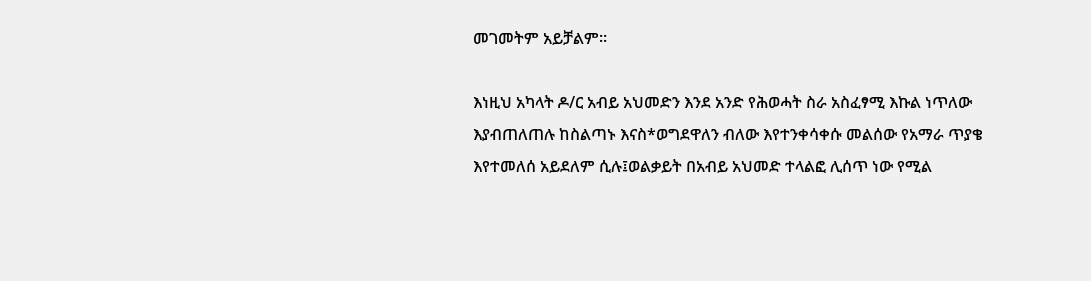መገመትም አይቻልም።

እነዚህ አካላት ዶ/ር አብይ አህመድን እንደ አንድ የሕወሓት ስራ አስፈፃሚ እኩል ነጥለው እያብጠለጠሉ ከስልጣኑ እናስ*ወግደዋለን ብለው እየተንቀሳቀሱ መልሰው የአማራ ጥያቄ እየተመለሰ አይደለም ሲሉ፤ወልቃይት በአብይ አህመድ ተላልፎ ሊሰጥ ነው የሚል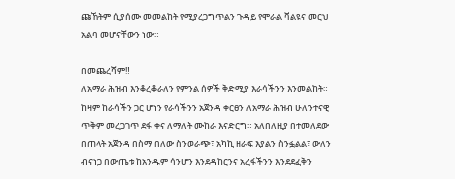ጩኸትም ሲያሰሙ መመልከት የሚያረጋግጥልን ጉዳይ የሞራል ቫልዩና መርህ አልባ መሆናቸውን ነው።

በመጨረሻም‼
ለአማራ ሕዝብ እንቆረቆራለን የምንል ሰዎች ቅድሚያ እራሳችንን እንመልከት። ከዛም ከራሳችን ጋር ሆነን የራሳችንን አጀንዳ ቀርፀን ለአማራ ሕዝብ ሁለንተናዊ ጥቅም መረጋገጥ ደፋ ቀና ለማለት ሙከራ እናድርግ። አለበለዚያ በተመለደው በጠላት አጀንዳ በስማ በለው ስንወራጭ፣ አካኪ ዘራፍ እያልን ስንፏልል፣ ውለን ብናነጋ በውጤቱ ከአንዱም ሳንሆን እንደዳከርንና አረፋችንን እንደደፈቅን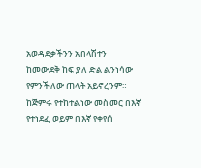አወዳደቃችንን አበላሽተን ከመውደቅ ከፍ ያለ ድል ልንነሳው የምንችለው ጠላት አይኖረንም። ከጅምሩ የተከተልነው መስመር በእኛ የተነደፈ ወይም በእኛ የቀየሰ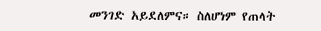መንገድ አይደለምና። ስለሆነም የጠላት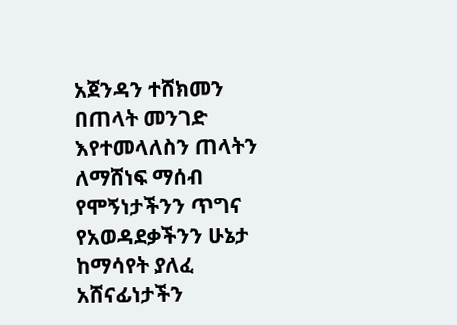አጀንዳን ተሸክመን በጠላት መንገድ እየተመላለስን ጠላትን ለማሸነፍ ማሰብ የሞኝነታችንን ጥግና የአወዳደቃችንን ሁኔታ ከማሳየት ያለፈ አሸናፊነታችን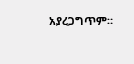አያረጋግጥም።